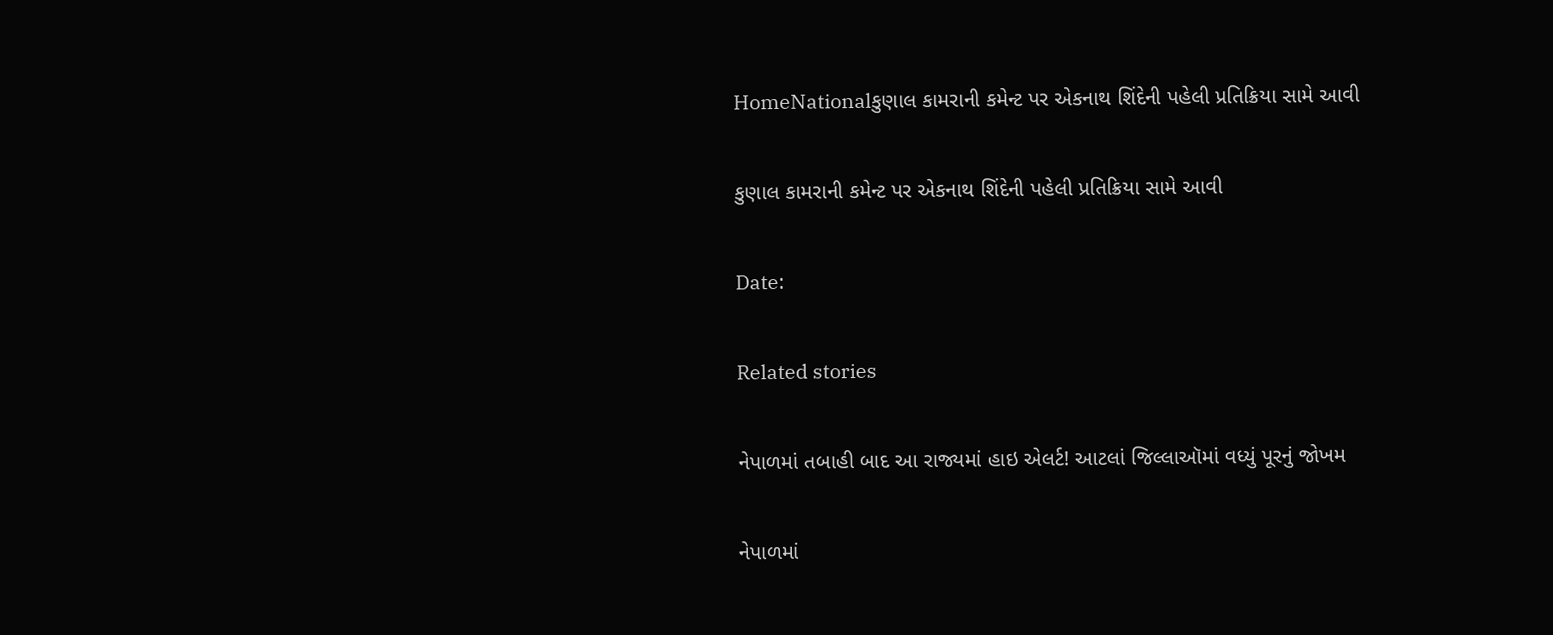HomeNationalકુણાલ કામરાની કમેન્ટ પર એકનાથ શિંદેની પહેલી પ્રતિક્રિયા સામે આવી

કુણાલ કામરાની કમેન્ટ પર એકનાથ શિંદેની પહેલી પ્રતિક્રિયા સામે આવી

Date:

Related stories

નેપાળમાં તબાહી બાદ આ રાજ્યમાં હાઇ એલર્ટ! આટલાં જિલ્લાઑમાં વધ્યું પૂરનું જોખમ

નેપાળમાં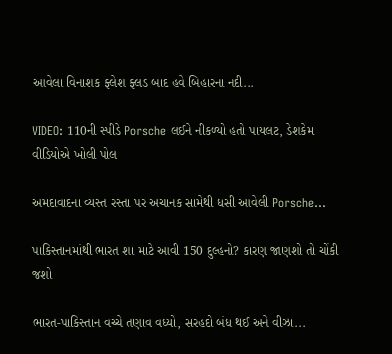આવેલા વિનાશક ફ્લેશ ફ્લડ બાદ હવે બિહારના નદી...

VIDEO: 110ની સ્પીડે Porsche લઈને નીકળ્યો હતો પાયલટ, ડેશકેમ વીડિયોએ ખોલી પોલ

અમદાવાદના વ્યસ્ત રસ્તા પર અચાનક સામેથી ધસી આવેલી Porsche...

પાકિસ્તાનમાંથી ભારત શા માટે આવી 150 દુલ્હનો? કારણ જાણશો તો ચોંકી જશો

ભારત-પાકિસ્તાન વચ્ચે તણાવ વધ્યો, સરહદો બંધ થઈ અને વીઝા...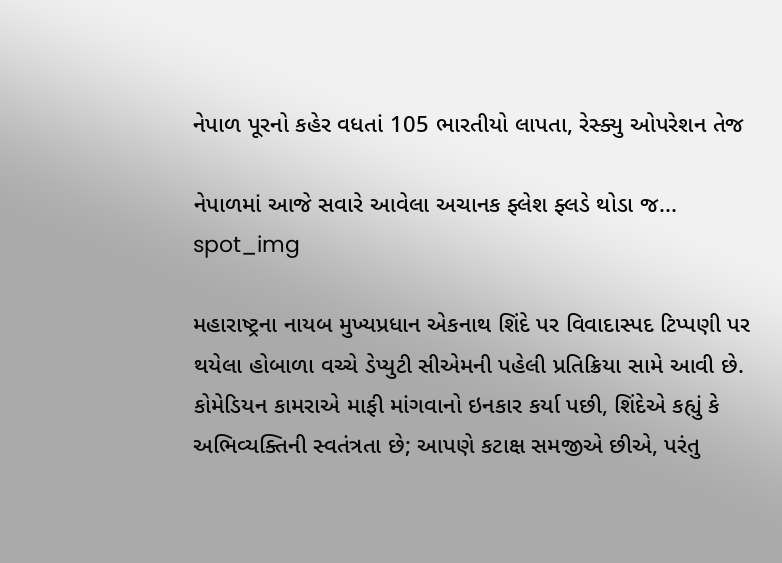નેપાળ પૂરનો કહેર વધતાં 105 ભારતીયો લાપતા, રેસ્ક્યુ ઓપરેશન તેજ

નેપાળમાં આજે સવારે આવેલા અચાનક ફ્લેશ ફ્લડે થોડા જ...
spot_img

મહારાષ્ટ્રના નાયબ મુખ્યપ્રધાન એકનાથ શિંદે પર વિવાદાસ્પદ ટિપ્પણી પર થયેલા હોબાળા વચ્ચે ડેપ્યુટી સીએમની પહેલી પ્રતિક્રિયા સામે આવી છે. કોમેડિયન કામરાએ માફી માંગવાનો ઇનકાર કર્યા પછી, શિંદેએ કહ્યું કે અભિવ્યક્તિની સ્વતંત્રતા છે; આપણે કટાક્ષ સમજીએ છીએ, પરંતુ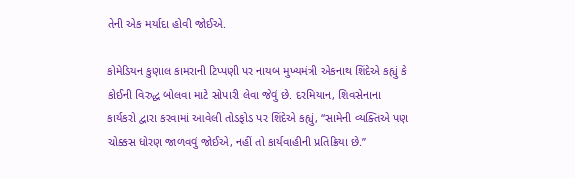તેની એક મર્યાદા હોવી જોઈએ.

કોમેડિયન કુણાલ કામરાની ટિપ્પણી પર નાયબ મુખ્યમંત્રી એકનાથ શિંદેએ કહ્યું કે કોઈની વિરુદ્ધ બોલવા માટે સોપારી લેવા જેવું છે. દરમિયાન, શિવસેનાના કાર્યકરો દ્વારા કરવામાં આવેલી તોડફોડ પર શિંદેએ કહ્યું, “સામેની વ્યક્તિએ પણ ચોક્કસ ધોરણ જાળવવું જોઈએ, નહીં તો કાર્યવાહીની પ્રતિક્રિયા છે.”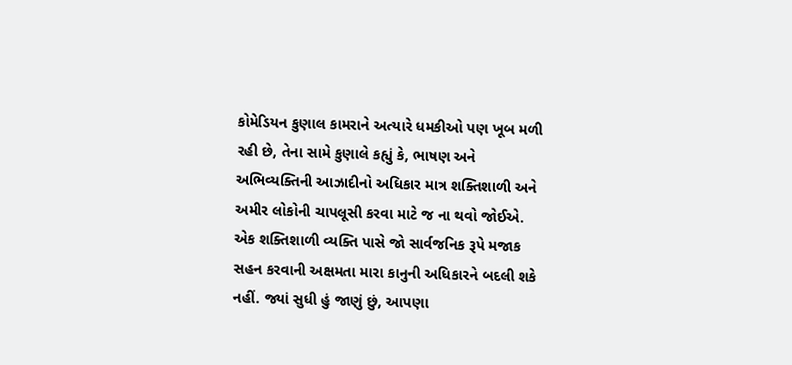કોમેડિયન કુણાલ કામરાને અત્યારે ધમકીઓ પણ ખૂબ મળી રહી છે, તેના સામે કુણાલે કહ્યું કે, ભાષણ અને અભિવ્યક્તિની આઝાદીનો અધિકાર માત્ર શક્તિશાળી અને અમીર લોકોની ચાપલૂસી કરવા માટે જ ના થવો જોઈએ. એક શક્તિશાળી વ્યક્તિ પાસે જો સાર્વજનિક રૂપે મજાક સહન કરવાની અક્ષમતા મારા કાનુની અધિકારને બદલી શકે નહીં. જ્યાં સુધી હું જાણું છું, આપણા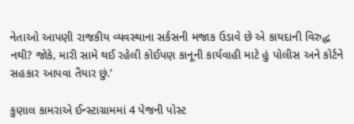નેતાઓ આપણી રાજકીય વ્યવસ્થાના સર્કસની મજાક ઉડાવે છે એ કાયદાની વિરુદ્ધ નથી? જોકે, મારી સામે થઈ રહેલી કોઈપણ કાનૂની કાર્યવાહી માટે હું પોલીસ અને કોર્ટને સહકાર આપવા તૈયાર છું.’

કુણાલ કામરાએ ઈન્સ્ટાગ્રામમાં 4 પેજની પોસ્ટ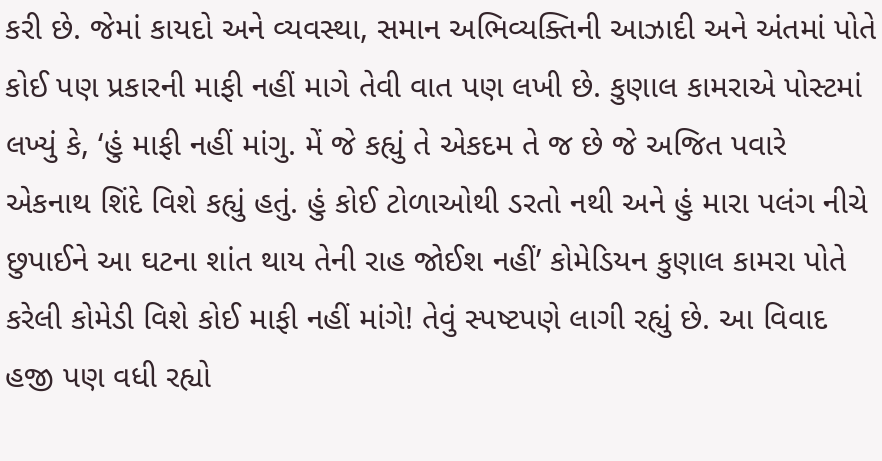કરી છે. જેમાં કાયદો અને વ્યવસ્થા, સમાન અભિવ્યક્તિની આઝાદી અને અંતમાં પોતે કોઈ પણ પ્રકારની માફી નહીં માગે તેવી વાત પણ લખી છે. કુણાલ કામરાએ પોસ્ટમાં લખ્યું કે, ‘હું માફી નહીં માંગુ. મેં જે કહ્યું તે એકદમ તે જ છે જે અજિત પવારે એકનાથ શિંદે વિશે કહ્યું હતું. હું કોઈ ટોળાઓથી ડરતો નથી અને હું મારા પલંગ નીચે છુપાઈને આ ઘટના શાંત થાય તેની રાહ જોઈશ નહીં’ કોમેડિયન કુણાલ કામરા પોતે કરેલી કોમેડી વિશે કોઈ માફી નહીં માંગે! તેવું સ્પષ્ટપણે લાગી રહ્યું છે. આ વિવાદ હજી પણ વધી રહ્યો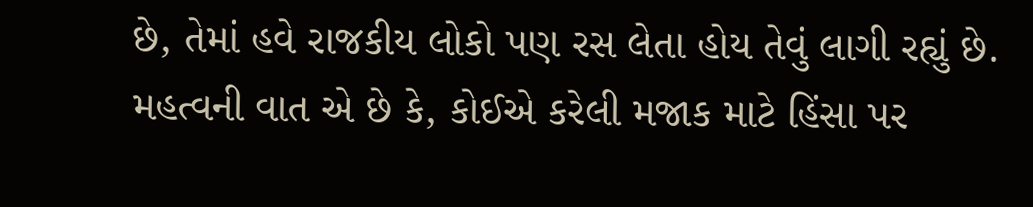છે, તેમાં હવે રાજકીય લોકો પણ રસ લેતા હોય તેવું લાગી રહ્યું છે. મહત્વની વાત એ છે કે, કોઈએ કરેલી મજાક માટે હિંસા પર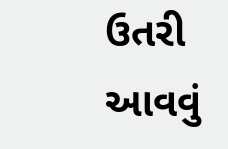ઉતરી આવવું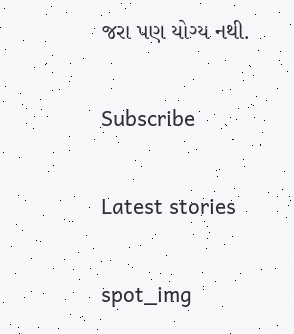જરા પણ યોગ્ય નથી.

Subscribe

Latest stories

spot_img